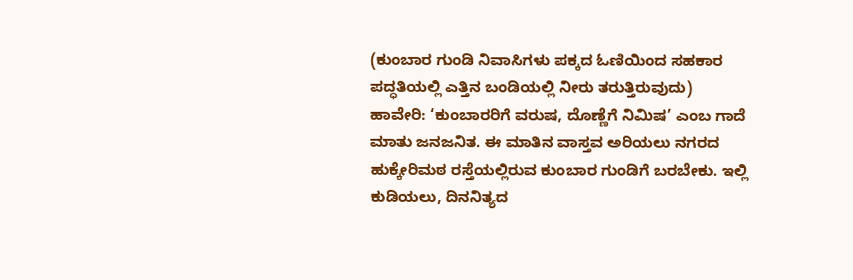(ಕುಂಬಾರ ಗುಂಡಿ ನಿವಾಸಿಗಳು ಪಕ್ಕದ ಓಣಿಯಿಂದ ಸಹಕಾರ ಪದ್ಧತಿಯಲ್ಲಿ ಎತ್ತಿನ ಬಂಡಿಯಲ್ಲಿ ನೀರು ತರುತ್ತಿರುವುದು)
ಹಾವೇರಿ: ‘ಕುಂಬಾರರಿಗೆ ವರುಷ, ದೊಣ್ಣೆಗೆ ನಿಮಿಷ’ ಎಂಬ ಗಾದೆ ಮಾತು ಜನಜನಿತ. ಈ ಮಾತಿನ ವಾಸ್ತವ ಅರಿಯಲು ನಗರದ ಹುಕ್ಕೇರಿಮಠ ರಸ್ತೆಯಲ್ಲಿರುವ ಕುಂಬಾರ ಗುಂಡಿಗೆ ಬರಬೇಕು. ಇಲ್ಲಿ ಕುಡಿಯಲು, ದಿನನಿತ್ಯದ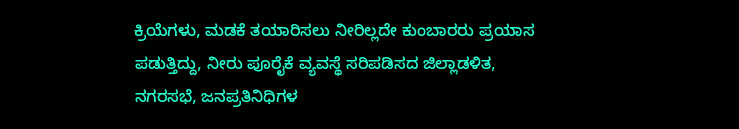ಕ್ರಿಯೆಗಳು, ಮಡಕೆ ತಯಾರಿಸಲು ನೀರಿಲ್ಲದೇ ಕುಂಬಾರರು ಪ್ರಯಾಸ ಪಡುತ್ತಿದ್ದು, ನೀರು ಪೂರೈಕೆ ವ್ಯವಸ್ಥೆ ಸರಿಪಡಿಸದ ಜಿಲ್ಲಾಡಳಿತ, ನಗರಸಭೆ, ಜನಪ್ರತಿನಿಧಿಗಳ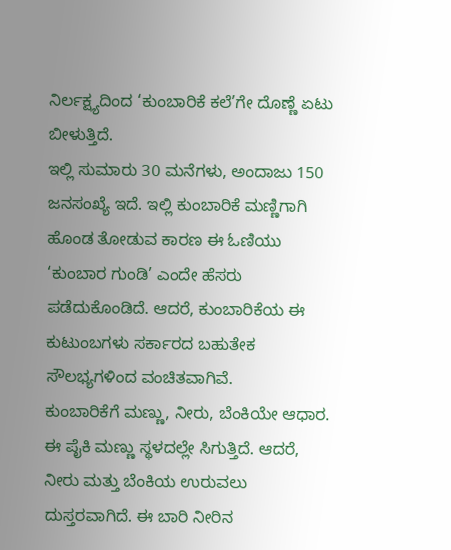ನಿರ್ಲಕ್ಷ್ಯದಿಂದ ‘ಕುಂಬಾರಿಕೆ ಕಲೆ’ಗೇ ದೊಣ್ಣೆ ಏಟು ಬೀಳುತ್ತಿದೆ.
ಇಲ್ಲಿ ಸುಮಾರು 30 ಮನೆಗಳು, ಅಂದಾಜು 150 ಜನಸಂಖ್ಯೆ ಇದೆ. ಇಲ್ಲಿ ಕುಂಬಾರಿಕೆ ಮಣ್ಣಿಗಾಗಿ ಹೊಂಡ ತೋಡುವ ಕಾರಣ ಈ ಓಣಿಯು ‘ಕುಂಬಾರ ಗುಂಡಿ’ ಎಂದೇ ಹೆಸರು ಪಡೆದುಕೊಂಡಿದೆ. ಆದರೆ, ಕುಂಬಾರಿಕೆಯ ಈ ಕುಟುಂಬಗಳು ಸರ್ಕಾರದ ಬಹುತೇಕ ಸೌಲಭ್ಯಗಳಿಂದ ವಂಚಿತವಾಗಿವೆ.
ಕುಂಬಾರಿಕೆಗೆ ಮಣ್ಣು, ನೀರು, ಬೆಂಕಿಯೇ ಆಧಾರ. ಈ ಪೈಕಿ ಮಣ್ಣು ಸ್ಥಳದಲ್ಲೇ ಸಿಗುತ್ತಿದೆ. ಆದರೆ, ನೀರು ಮತ್ತು ಬೆಂಕಿಯ ಉರುವಲು ದುಸ್ತರವಾಗಿದೆ. ಈ ಬಾರಿ ನೀರಿನ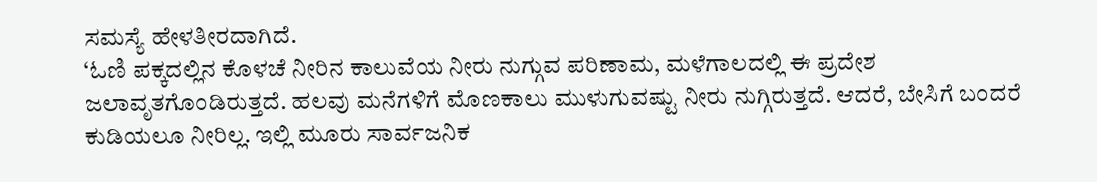ಸಮಸ್ಯೆ ಹೇಳತೀರದಾಗಿದೆ.
‘ಓಣಿ ಪಕ್ಕದಲ್ಲಿನ ಕೊಳಚೆ ನೀರಿನ ಕಾಲುವೆಯ ನೀರು ನುಗ್ಗುವ ಪರಿಣಾಮ, ಮಳೆಗಾಲದಲ್ಲಿ ಈ ಪ್ರದೇಶ ಜಲಾವೃತಗೊಂಡಿರುತ್ತದೆ. ಹಲವು ಮನೆಗಳಿಗೆ ಮೊಣಕಾಲು ಮುಳುಗುವಷ್ಟು ನೀರು ನುಗ್ಗಿರುತ್ತದೆ. ಆದರೆ, ಬೇಸಿಗೆ ಬಂದರೆ ಕುಡಿಯಲೂ ನೀರಿಲ್ಲ. ಇಲ್ಲಿ ಮೂರು ಸಾರ್ವಜನಿಕ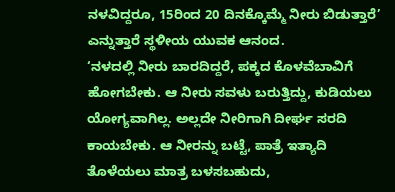ನಳವಿದ್ದರೂ, 15ರಿಂದ 20 ದಿನಕ್ಕೊಮ್ಮೆ ನೀರು ಬಿಡುತ್ತಾರೆ’ ಎನ್ನುತ್ತಾರೆ ಸ್ಥಳೀಯ ಯುವಕ ಆನಂದ.
‘ನಳದಲ್ಲಿ ನೀರು ಬಾರದಿದ್ದರೆ, ಪಕ್ಕದ ಕೊಳವೆಬಾವಿಗೆ ಹೋಗಬೇಕು. ಆ ನೀರು ಸವಳು ಬರುತ್ತಿದ್ದು, ಕುಡಿಯಲು ಯೋಗ್ಯವಾಗಿಲ್ಲ. ಅಲ್ಲದೇ ನೀರಿಗಾಗಿ ದೀರ್ಘ ಸರದಿ ಕಾಯಬೇಕು. ಆ ನೀರನ್ನು ಬಟ್ಟೆ, ಪಾತ್ರೆ ಇತ್ಯಾದಿ ತೊಳೆಯಲು ಮಾತ್ರ ಬಳಸಬಹುದು,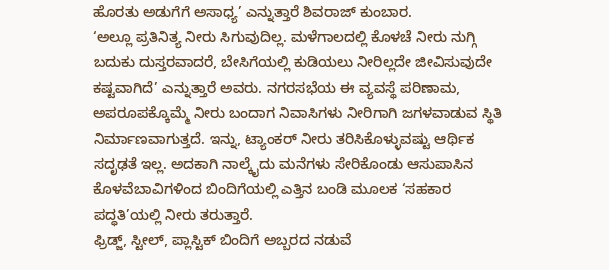ಹೊರತು ಅಡುಗೆಗೆ ಅಸಾಧ್ಯ’ ಎನ್ನುತ್ತಾರೆ ಶಿವರಾಜ್ ಕುಂಬಾರ.
‘ಅಲ್ಲೂ ಪ್ರತಿನಿತ್ಯ ನೀರು ಸಿಗುವುದಿಲ್ಲ. ಮಳೆಗಾಲದಲ್ಲಿ ಕೊಳಚೆ ನೀರು ನುಗ್ಗಿ ಬದುಕು ದುಸ್ತರವಾದರೆ, ಬೇಸಿಗೆಯಲ್ಲಿ ಕುಡಿಯಲು ನೀರಿಲ್ಲದೇ ಜೀವಿಸುವುದೇ ಕಷ್ಟವಾಗಿದೆ’ ಎನ್ನುತ್ತಾರೆ ಅವರು. ನಗರಸಭೆಯ ಈ ವ್ಯವಸ್ಥೆ ಪರಿಣಾಮ, ಅಪರೂಪಕ್ಕೊಮ್ಮೆ ನೀರು ಬಂದಾಗ ನಿವಾಸಿಗಳು ನೀರಿಗಾಗಿ ಜಗಳವಾಡುವ ಸ್ಥಿತಿ ನಿರ್ಮಾಣವಾಗುತ್ತದೆ. ಇನ್ನು, ಟ್ಯಾಂಕರ್ ನೀರು ತರಿಸಿಕೊಳ್ಳುವಷ್ಟು ಆರ್ಥಿಕ ಸದೃಢತೆ ಇಲ್ಲ. ಅದಕಾಗಿ ನಾಲ್ಕೈದು ಮನೆಗಳು ಸೇರಿಕೊಂಡು ಆಸುಪಾಸಿನ ಕೊಳವೆಬಾವಿಗಳಿಂದ ಬಿಂದಿಗೆಯಲ್ಲಿ ಎತ್ತಿನ ಬಂಡಿ ಮೂಲಕ ‘ಸಹಕಾರ ಪದ್ಧತಿ’ಯಲ್ಲಿ ನೀರು ತರುತ್ತಾರೆ.
ಫ್ರಿಡ್ಜ್, ಸ್ಟೀಲ್, ಪ್ಲಾಸ್ಟಿಕ್ ಬಿಂದಿಗೆ ಅಬ್ಬರದ ನಡುವೆ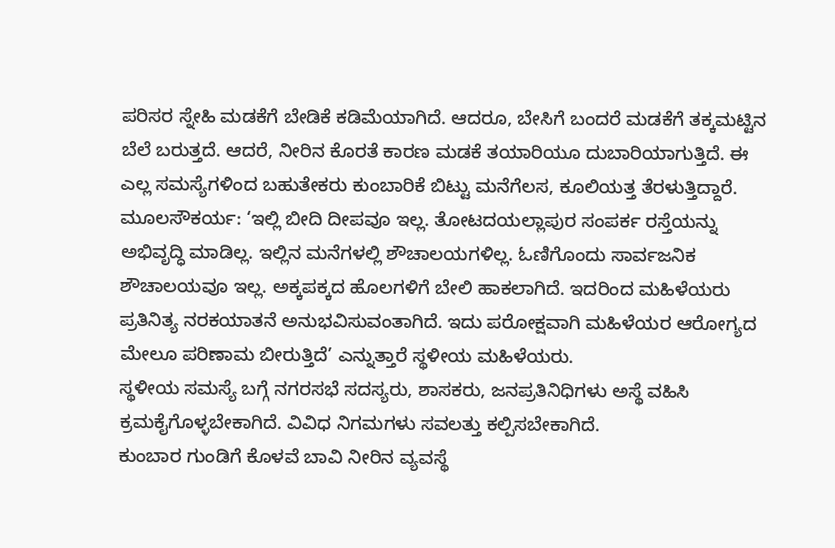ಪರಿಸರ ಸ್ನೇಹಿ ಮಡಕೆಗೆ ಬೇಡಿಕೆ ಕಡಿಮೆಯಾಗಿದೆ. ಆದರೂ, ಬೇಸಿಗೆ ಬಂದರೆ ಮಡಕೆಗೆ ತಕ್ಕಮಟ್ಟಿನ ಬೆಲೆ ಬರುತ್ತದೆ. ಆದರೆ, ನೀರಿನ ಕೊರತೆ ಕಾರಣ ಮಡಕೆ ತಯಾರಿಯೂ ದುಬಾರಿಯಾಗುತ್ತಿದೆ. ಈ ಎಲ್ಲ ಸಮಸ್ಯೆಗಳಿಂದ ಬಹುತೇಕರು ಕುಂಬಾರಿಕೆ ಬಿಟ್ಟು ಮನೆಗೆಲಸ, ಕೂಲಿಯತ್ತ ತೆರಳುತ್ತಿದ್ದಾರೆ.
ಮೂಲಸೌಕರ್ಯ: ‘ಇಲ್ಲಿ ಬೀದಿ ದೀಪವೂ ಇಲ್ಲ. ತೋಟದಯಲ್ಲಾಪುರ ಸಂಪರ್ಕ ರಸ್ತೆಯನ್ನು ಅಭಿವೃದ್ಧಿ ಮಾಡಿಲ್ಲ. ಇಲ್ಲಿನ ಮನೆಗಳಲ್ಲಿ ಶೌಚಾಲಯಗಳಿಲ್ಲ. ಓಣಿಗೊಂದು ಸಾರ್ವಜನಿಕ ಶೌಚಾಲಯವೂ ಇಲ್ಲ. ಅಕ್ಕಪಕ್ಕದ ಹೊಲಗಳಿಗೆ ಬೇಲಿ ಹಾಕಲಾಗಿದೆ. ಇದರಿಂದ ಮಹಿಳೆಯರು ಪ್ರತಿನಿತ್ಯ ನರಕಯಾತನೆ ಅನುಭವಿಸುವಂತಾಗಿದೆ. ಇದು ಪರೋಕ್ಷವಾಗಿ ಮಹಿಳೆಯರ ಆರೋಗ್ಯದ ಮೇಲೂ ಪರಿಣಾಮ ಬೀರುತ್ತಿದೆ’ ಎನ್ನುತ್ತಾರೆ ಸ್ಥಳೀಯ ಮಹಿಳೆಯರು.
ಸ್ಥಳೀಯ ಸಮಸ್ಯೆ ಬಗ್ಗೆ ನಗರಸಭೆ ಸದಸ್ಯರು, ಶಾಸಕರು, ಜನಪ್ರತಿನಿಧಿಗಳು ಅಸ್ಥೆ ವಹಿಸಿ ಕ್ರಮಕೈಗೊಳ್ಳಬೇಕಾಗಿದೆ. ವಿವಿಧ ನಿಗಮಗಳು ಸವಲತ್ತು ಕಲ್ಪಿಸಬೇಕಾಗಿದೆ.
ಕುಂಬಾರ ಗುಂಡಿಗೆ ಕೊಳವೆ ಬಾವಿ ನೀರಿನ ವ್ಯವಸ್ಥೆ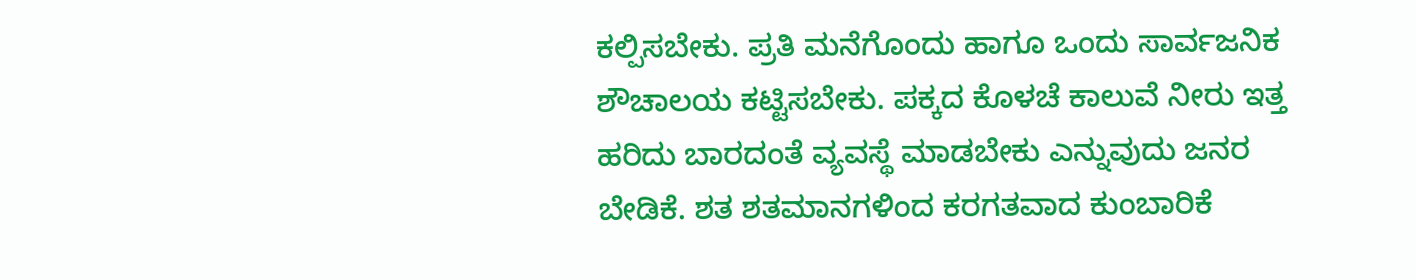ಕಲ್ಪಿಸಬೇಕು. ಪ್ರತಿ ಮನೆಗೊಂದು ಹಾಗೂ ಒಂದು ಸಾರ್ವಜನಿಕ ಶೌಚಾಲಯ ಕಟ್ಟಿಸಬೇಕು. ಪಕ್ಕದ ಕೊಳಚೆ ಕಾಲುವೆ ನೀರು ಇತ್ತ ಹರಿದು ಬಾರದಂತೆ ವ್ಯವಸ್ಥೆ ಮಾಡಬೇಕು ಎನ್ನುವುದು ಜನರ ಬೇಡಿಕೆ. ಶತ ಶತಮಾನಗಳಿಂದ ಕರಗತವಾದ ಕುಂಬಾರಿಕೆ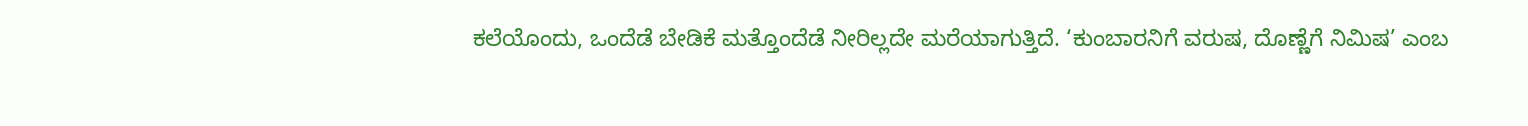ಕಲೆಯೊಂದು, ಒಂದೆಡೆ ಬೇಡಿಕೆ ಮತ್ತೊಂದೆಡೆ ನೀರಿಲ್ಲದೇ ಮರೆಯಾಗುತ್ತಿದೆ. ‘ಕುಂಬಾರನಿಗೆ ವರುಷ, ದೊಣ್ಣೆಗೆ ನಿಮಿಷ’ ಎಂಬ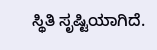ಸ್ಥಿತಿ ಸೃಷ್ಟಿಯಾಗಿದೆ.